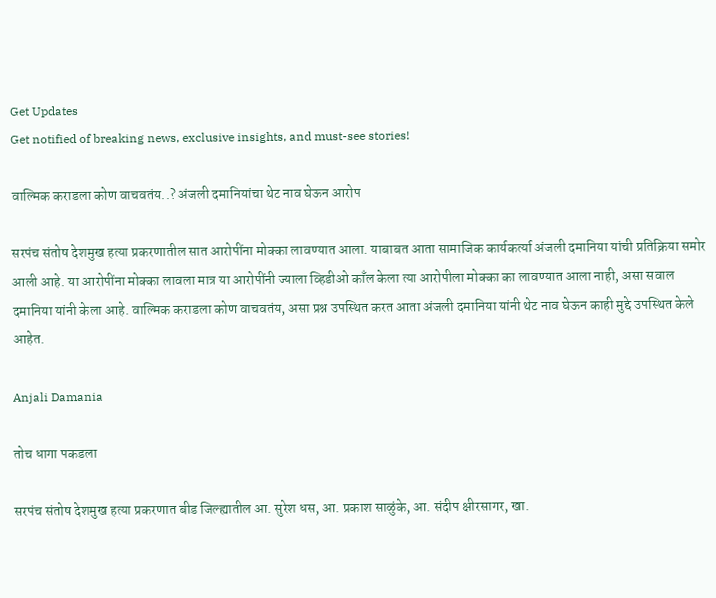Get Updates
Get notified of breaking news, exclusive insights, and must-see stories!

वाल्मिक कराडला कोण वाचवतंय..? अंजली दमानियांचा थेट नाव घेऊन आरोप

सरपंच संतोष देशमुख हत्या प्रकरणातील सात आरोपींना मोक्का लावण्यात आला. याबाबत आता सामाजिक कार्यकर्त्या अंजली दमानिया यांची प्रतिक्रिया समोर आली आहे. या आरोपींना मोक्का लावला मात्र या आरोपींनी ज्याला व्हिडीओ काँल केला त्या आरोपीला मोक्का का लावण्यात आला नाही, असा सवाल दमानिया यांनी केला आहे. वाल्मिक कराडला कोण वाचवतंय, असा प्रश्न उपस्थित करत आता अंजली दमानिया यांनी थेट नाव घेऊन काही मुद्दे उपस्थित केले आहेत.

Anjali Damania

तोच धागा पकडला

सरपंच संतोष देशमुख हत्या प्रकरणात बीड जिल्ह्यातील आ. सुरेश धस, आ. प्रकाश साळुंके, आ. संदीप क्षीरसागर, खा.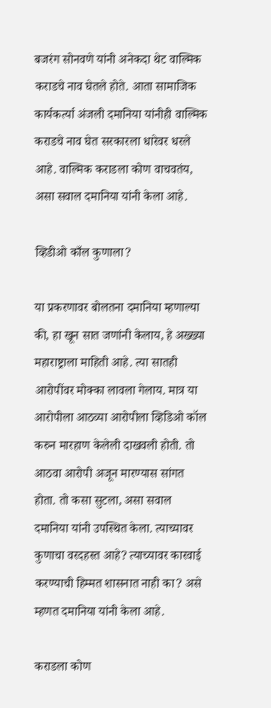बजरंग सोनवणे यांनी अनेकदा थेट वाल्मिक कराडचे नाव घेतले होते. आता सामाजिक कार्यकर्त्या अंजली दमानिया यांनीही वाल्मिक कराडचे नाव घेत सरकारला धारेवर धरले आहे. वाल्मिक कराडला कोण वाचवतंय, असा सवाल दमानिया यांनी केला आहे.

व्हिडीओ काँल कुणाला?

या प्रकरणावर बोलतना दमानिया म्हणाल्या की, हा खून सात जणांनी केलाय, हे अख्ख्या महाराष्ट्राला माहिती आहे. त्या सातही आरोपींवर मोक्का लावला गेलाय. मात्र या आरोपीला आठव्या आरोपीला व्हिडिओ कॉल करुन मारहाण केलेली दाखवली होती. तो आठवा आरोपी अजून मारण्यास सांगत होता. तो कसा सुटला, असा सवाल दमानिया यांनी उपस्थित केला. त्याच्यावर कुणाचा वरदहस्त आहे? त्याच्यावर कारवाई करण्याची हिम्मत शासनात नाही का? असे म्हणत दमानिया यांनी केला आहे.

कराडला कोण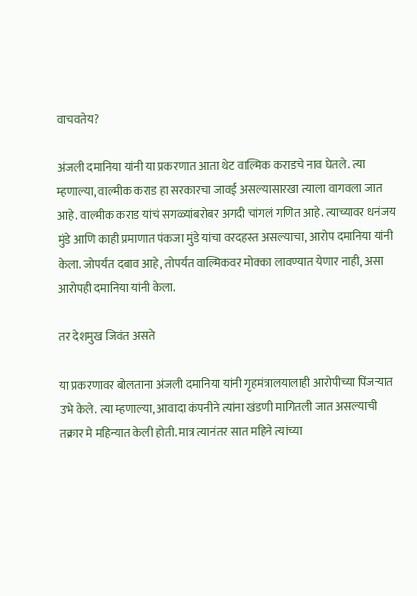वाचवतेय?

अंजली दमानिया यांनी या प्रकरणात आता थेट वाल्मिक कराडचे नाव घेतले. त्या म्हणाल्या, वाल्मीक कराड हा सरकारचा जावई असल्यासारखा त्याला वागवला जात आहे. वाल्मीक कराड यांचं सगळ्यांबरोबर अगदी चांगलं गणित आहे. त्याच्यावर धनंजय मुंडे आणि काही प्रमाणात पंकजा मुंडे यांचा वरदहस्त असल्याचा, आरोप दमानिया यांनी केला. जोपर्यंत दबाव आहे, तोपर्यंत वाल्मिकवर मोक्का लावण्यात येणार नाही, असा आरोपही दमानिया यांनी केला.

तर देशमुख जिवंत असते

या प्रकरणावर बोलताना अंजली दमानिया यांनी गृहमंत्रालयालाही आरोपीच्या पिंजऱ्यात उभे केले. त्या म्हणाल्या, आवादा कंपनीने त्यांना खंडणी मागितली जात असल्याची तक्रार मे महिन्यात केली होती. मात्र त्यानंतर सात महिने त्यांच्या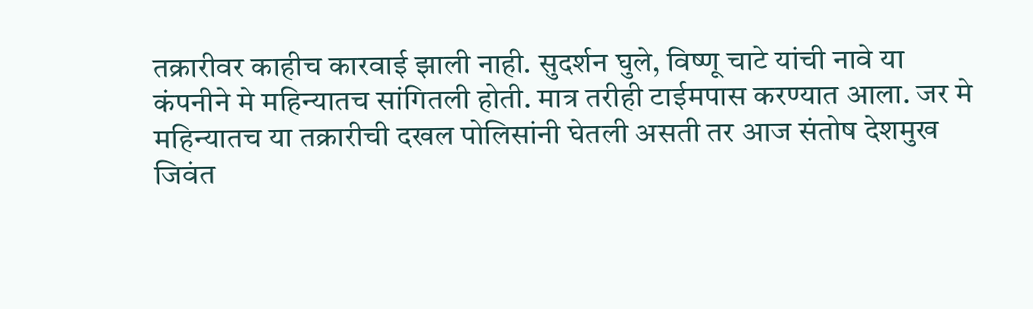तक्रारीवर काहीच कारवाई झाली नाही. सुदर्शन घुले, विष्णू चाटे यांची नावे या कंपनीने मे महिन्यातच सांगितली होती. मात्र तरीही टाईमपास करण्यात आला. जर मे महिन्यातच या तक्रारीची दखल पोलिसांनी घेतली असती तर आज संतोष देशमुख जिवंत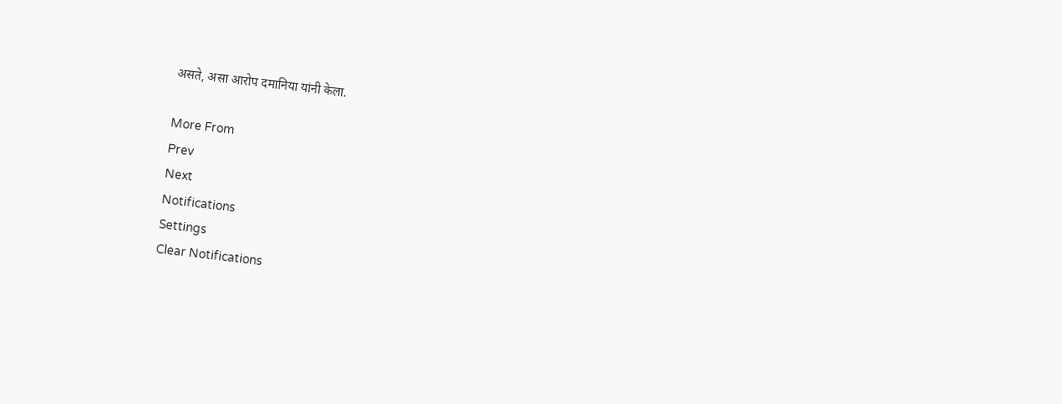असते, असा आरोप दमानिया यांनी केला.

More From
Prev
Next
Notifications
Settings
Clear Notifications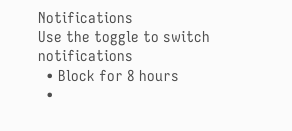Notifications
Use the toggle to switch notifications
  • Block for 8 hours
  •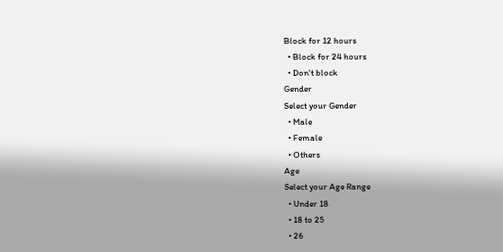Block for 12 hours
  • Block for 24 hours
  • Don't block
Gender
Select your Gender
  • Male
  • Female
  • Others
Age
Select your Age Range
  • Under 18
  • 18 to 25
  • 26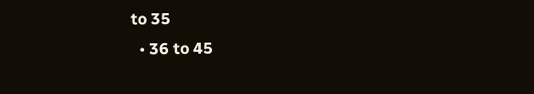to 35
  • 36 to 45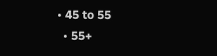• 45 to 55
  • 55+